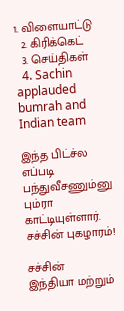1. விளையாட்டு
  2. கிரிக்கெட்
  3. செய்திகள்
  4. Sachin applauded bumrah and Indian team

இந்த பிட்ச்ல எப்படி பந்துவீசணும்னு பும்ரா காட்டியுள்ளார். சச்சின் புகழாரம்!

சச்சின்
இந்தியா மற்றும்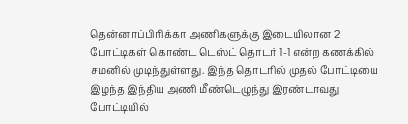தென்னாப்பிரிக்கா அணிகளுக்கு இடையிலான 2 போட்டிகள் கொண்ட டெஸ்ட் தொடர் 1-1 என்ற கணக்கில் சமனில் முடிந்துள்ளது. இந்த தொடரில் முதல் போட்டியை இழந்த இந்திய அணி மீண்டெழுந்து இரண்டாவது போட்டியில்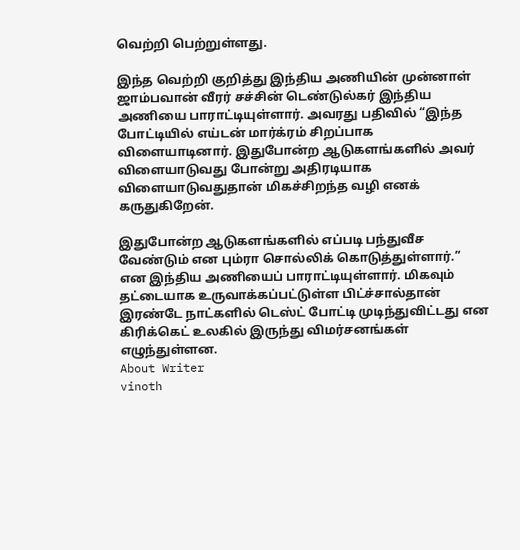வெற்றி பெற்றுள்ளது.

இந்த வெற்றி குறித்து இந்திய அணியின் முன்னாள் ஜாம்பவான் வீரர் சச்சின் டெண்டுல்கர் இந்திய அணியை பாராட்டியுள்ளார். அவரது பதிவில் “இந்த போட்டியில் எய்டன் மார்க்ரம் சிறப்பாக விளையாடினார். இதுபோன்ற ஆடுகளங்களில் அவர் விளையாடுவது போன்று அதிரடியாக விளையாடுவதுதான் மிகச்சிறந்த வழி எனக் கருதுகிறேன்.

இதுபோன்ற ஆடுகளங்களில் எப்படி பந்துவீச வேண்டும் என பும்ரா சொல்லிக் கொடுத்துள்ளார்.” என இந்திய அணியைப் பாராட்டியுள்ளார். மிகவும் தட்டையாக உருவாக்கப்பட்டுள்ள பிட்ச்சால்தான் இரண்டே நாட்களில் டெஸ்ட் போட்டி முடிந்துவிட்டது என கிரிக்கெட் உலகில் இருந்து விமர்சனங்கள் எழுந்துள்ளன.
About Writer
vinoth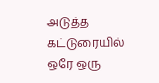அடுத்த கட்டுரையில்
ஒரே ஒரு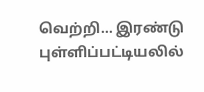வெற்றி… இரண்டு புள்ளிப்பட்டியலில்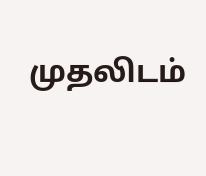முதலிடம்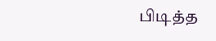பிடித்த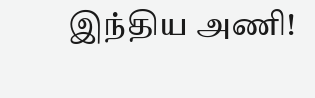இந்திய அணி!